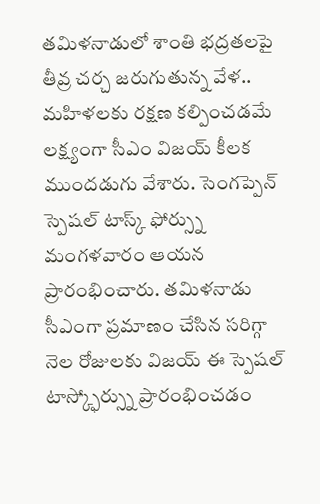తమిళనాడులో శాంతి భద్రతలపై తీవ్ర చర్చ జరుగుతున్న వేళ.. మహిళలకు రక్షణ కల్పించడమే లక్ష్యంగా సీఎం విజయ్ కీలక ముందడుగు వేశారు. సెంగప్పెన్ స్పెషల్ టాస్క్ ఫోర్స్ను మంగళవారం ఆయన ప్రారంభించారు. తమిళనాడు
సీఎంగా ప్రమాణం చేసిన సరిగ్గా నెల రోజులకు విజయ్ ఈ స్పెషల్ టాస్క్ఫోర్స్ను ప్రారంభించడం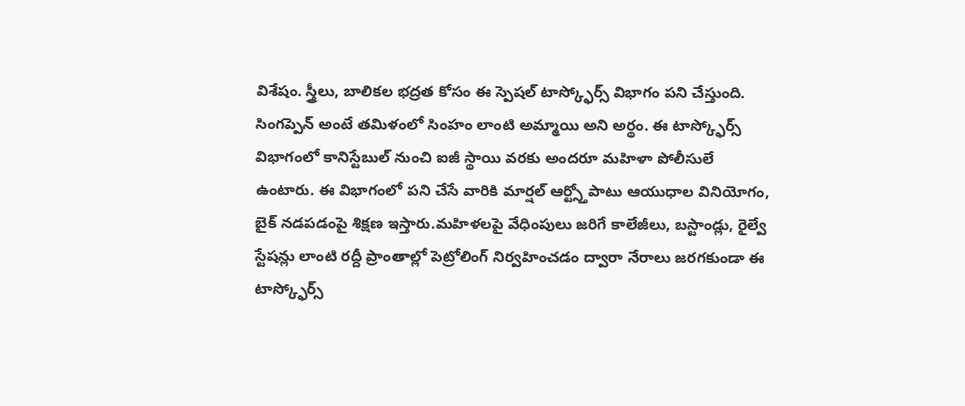విశేషం. స్త్రీలు, బాలికల భద్రత కోసం ఈ స్పెషల్ టాస్క్ఫోర్స్ విభాగం పని చేస్తుంది. సింగప్పెన్ అంటే తమిళంలో సింహం లాంటి అమ్మాయి అని అర్థం. ఈ టాస్క్ఫోర్స్ విభాగంలో కానిస్టేబుల్ నుంచి ఐజీ స్థాయి వరకు అందరూ మహిళా పోలీసులే ఉంటారు. ఈ విభాగంలో పని చేసే వారికి మార్షల్ ఆర్ట్స్తోపాటు ఆయుధాల వినియోగం, బైక్ నడపడంపై శిక్షణ ఇస్తారు.మహిళలపై వేధింపులు జరిగే కాలేజీలు, బస్టాండ్లు, రైల్వే స్టేషన్లు లాంటి రద్దీ ప్రాంతాల్లో పెట్రోలింగ్ నిర్వహించడం ద్వారా నేరాలు జరగకుండా ఈ టాస్క్ఫోర్స్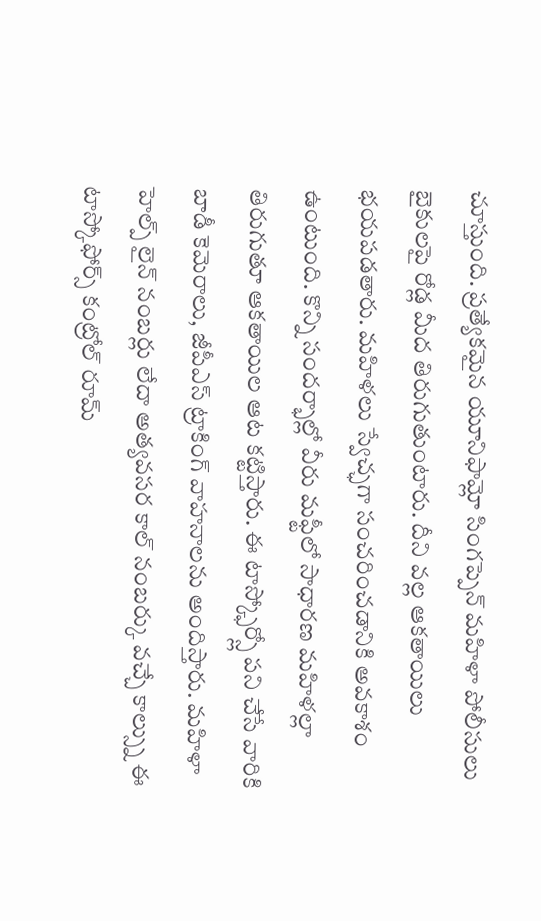చూస్తుంది. ప్రత్యేకమైన యూనిఫామ్లో సింగప్పెన్ మహిళా పోలీసులు బైకులపై రోడ్ల మీద తిరుగుతుంటారు. దీని వల్ల ఆకతాయిలు భయపడతారు. మహిళలు స్వేచ్ఛగా సంచరించడానికి అవకాశం ఉంటుంది. కొన్ని సందర్భాల్లో వీరు మఫ్టీలో సాధారణ మహిళల్లా తిరుగుతూ ఆకతాయిల ఆట కట్టిస్తారు. ఈ టాస్క్ఫోర్స్లో పని చేసే వారికి బాడీ కెమెరాలు, జీపీఎస్ ట్రాకింగ్ వాహనాలను అందిస్తారు. మహిళా హెల్ప్ లైన్ నంబర్లు లేదా అత్యవసర కాల్ నంబర్కు వచ్చే కాల్స్ను ఈ టాస్కోఫోర్స్ కంట్రోల్ రూమ్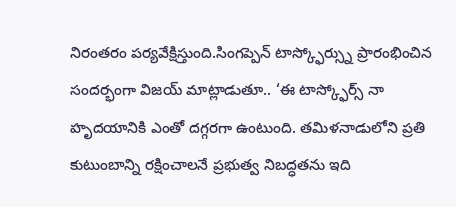నిరంతరం పర్యవేక్షిస్తుంది.సింగప్పెన్ టాస్క్ఫోర్స్ను ప్రారంభించిన సందర్భంగా విజయ్ మాట్లాడుతూ.. ‘ఈ టాస్క్ఫోర్స్ నా హృదయానికి ఎంతో దగ్గరగా ఉంటుంది. తమిళనాడులోని ప్రతి కుటుంబాన్ని రక్షించాలనే ప్రభుత్వ నిబద్ధతను ఇది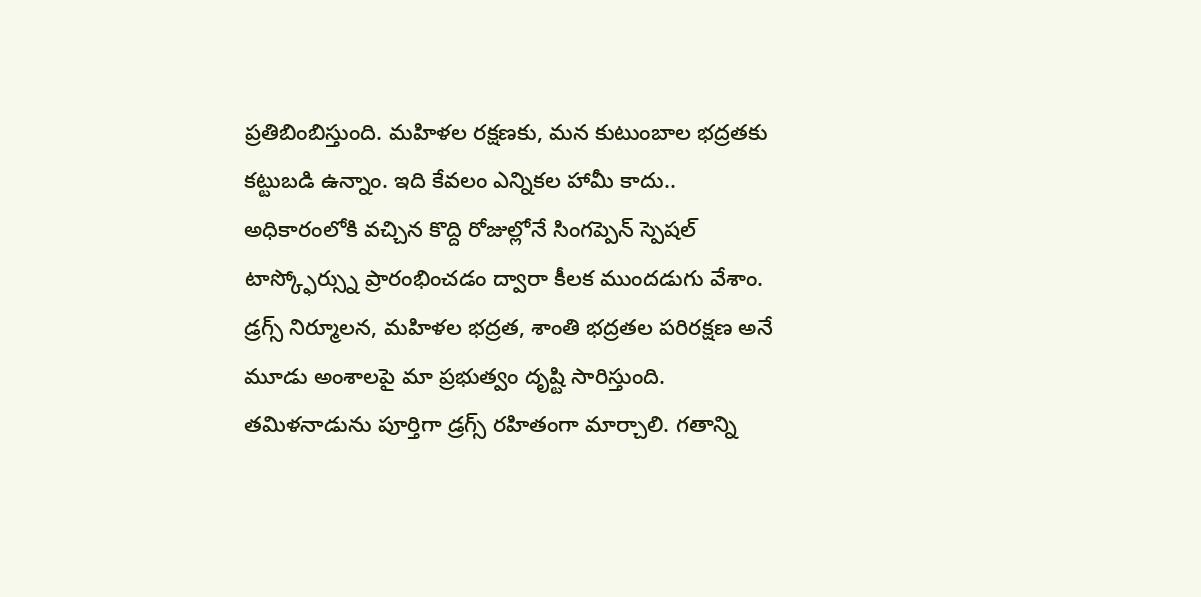ప్రతిబింబిస్తుంది. మహిళల రక్షణకు, మన కుటుంబాల భద్రతకు కట్టుబడి ఉన్నాం. ఇది కేవలం ఎన్నికల హామీ కాదు.. అధికారంలోకి వచ్చిన కొద్ది రోజుల్లోనే సింగప్పెన్ స్పెషల్ టాస్క్ఫోర్స్ను ప్రారంభించడం ద్వారా కీలక ముందడుగు వేశాం. డ్రగ్స్ నిర్మూలన, మహిళల భద్రత, శాంతి భద్రతల పరిరక్షణ అనే మూడు అంశాలపై మా ప్రభుత్వం దృష్టి సారిస్తుంది. తమిళనాడును పూర్తిగా డ్రగ్స్ రహితంగా మార్చాలి. గతాన్ని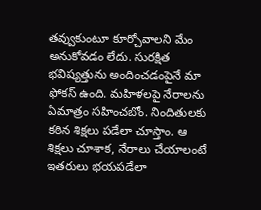తవ్వుకుంటూ కూర్చోవాలని మేం అనుకోవడం లేదు. సురక్షిత భవిష్యత్తును అందించడంపైనే మా ఫోకస్ ఉంది. మహిళలపై నేరాలను ఏమాత్రం సహించబోం. నిందితులకు కఠిన శిక్షలు పడేలా చూస్తాం. ఆ శిక్షలు చూశాక, నేరాలు చేయాలంటే ఇతరులు భయపడేలా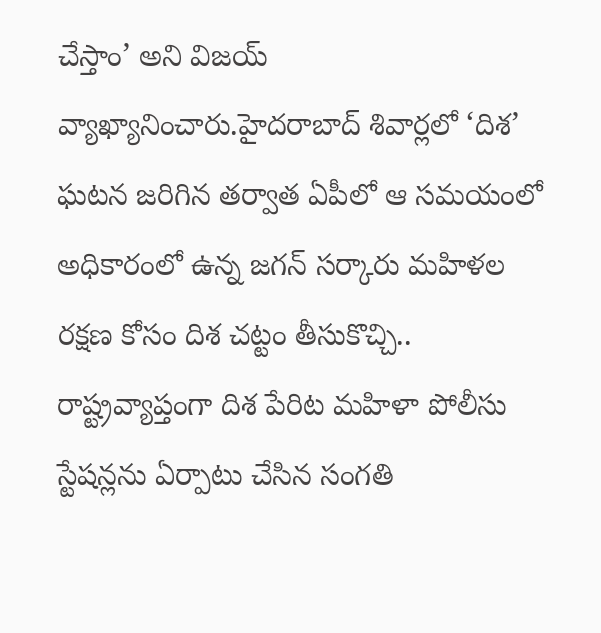చేస్తాం’ అని విజయ్ వ్యాఖ్యానించారు.హైదరాబాద్ శివార్లలో ‘దిశ’ ఘటన జరిగిన తర్వాత ఏపీలో ఆ సమయంలో అధికారంలో ఉన్న జగన్ సర్కారు మహిళల రక్షణ కోసం దిశ చట్టం తీసుకొచ్చి.. రాష్ట్రవ్యాప్తంగా దిశ పేరిట మహిళా పోలీసు స్టేషన్లను ఏర్పాటు చేసిన సంగతి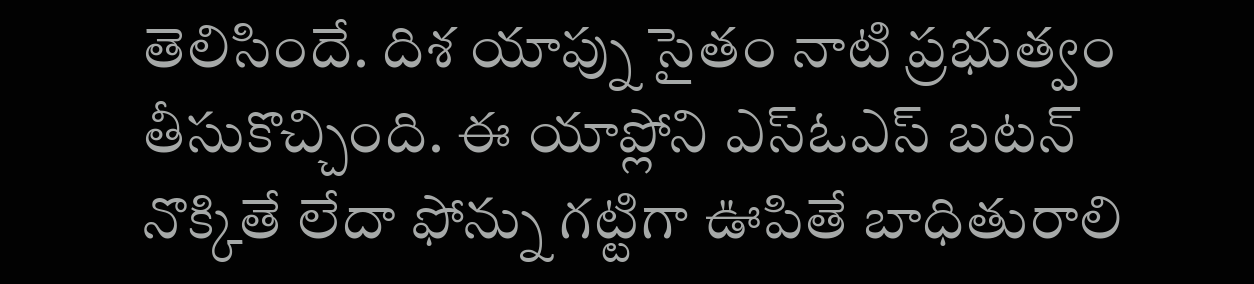తెలిసిందే. దిశ యాప్ను సైతం నాటి ప్రభుత్వం తీసుకొచ్చింది. ఈ యాప్లోని ఎస్ఓఎస్ బటన్ నొక్కితే లేదా ఫోన్ను గట్టిగా ఊపితే బాధితురాలి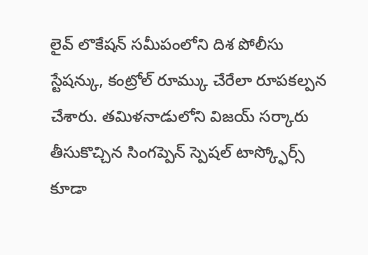లైవ్ లొకేషన్ సమీపంలోని దిశ పోలీసు స్టేషన్కు, కంట్రోల్ రూమ్కు చేరేలా రూపకల్పన చేశారు. తమిళనాడులోని విజయ్ సర్కారు తీసుకొచ్చిన సింగప్పెన్ స్పెషల్ టాస్క్ఫోర్స్ కూడా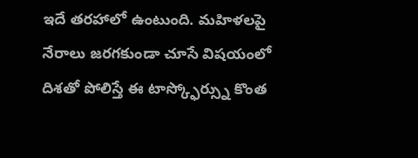ఇదే తరహాలో ఉంటుంది. మహిళలపై నేరాలు జరగకుండా చూసే విషయంలో దిశతో పోలిస్తే ఈ టాస్క్ఫోర్స్ను కొంత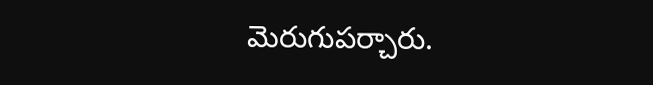మెరుగుపర్చారు.